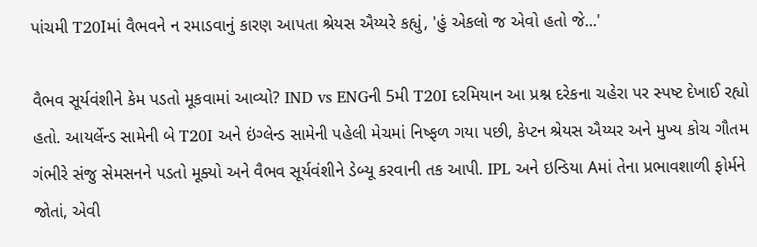પાંચમી T20Iમાં વૈભવને ન રમાડવાનું કારણ આપતા શ્રેયસ ઐય્યરે કહ્યું, 'હું એકલો જ એવો હતો જે...'

વૈભવ સૂર્યવંશીને કેમ પડતો મૂકવામાં આવ્યો? IND vs ENGની 5મી T20I દરમિયાન આ પ્રશ્ન દરેકના ચહેરા પર સ્પષ્ટ દેખાઈ રહ્યો હતો. આયર્લેન્ડ સામેની બે T20I અને ઇંગ્લેન્ડ સામેની પહેલી મેચમાં નિષ્ફળ ગયા પછી, કેપ્ટન શ્રેયસ ઐય્યર અને મુખ્ય કોચ ગૌતમ ગંભીરે સંજુ સેમસનને પડતો મૂક્યો અને વૈભવ સૂર્યવંશીને ડેબ્યૂ કરવાની તક આપી. IPL અને ઇન્ડિયા Aમાં તેના પ્રભાવશાળી ફોર્મને જોતાં, એવી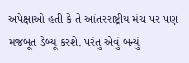અપેક્ષાઓ હતી કે તે આંતરરાષ્ટ્રીય મંચ પર પણ મજબૂત ડેબ્યૂ કરશે. પરંતુ એવું બન્યું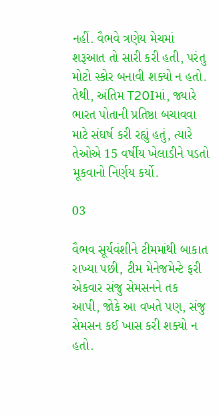નહીં. વૈભવે ત્રણેય મેચમાં શરૂઆત તો સારી કરી હતી, પરંતુ મોટો સ્કોર બનાવી શક્યો ન હતો. તેથી, અંતિમ T20Iમાં, જ્યારે ભારત પોતાની પ્રતિષ્ઠા બચાવવા માટે સંઘર્ષ કરી રહ્યું હતું, ત્યારે તેઓએ 15 વર્ષીય ખેલાડીને પડતો મૂકવાનો નિર્ણય કર્યો.

03

વૈભવ સૂર્યવંશીને ટીમમાંથી બાકાત રાખ્યા પછી, ટીમ મેનેજમેન્ટે ફરી એકવાર સંજુ સેમસનને તક આપી, જોકે આ વખતે પણ, સંજુ સેમસન કઈ ખાસ કરી શક્યો ન હતો.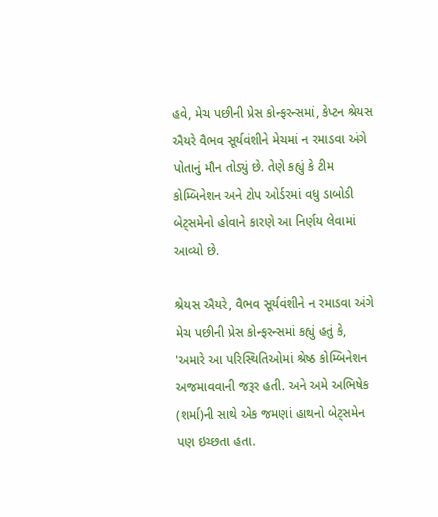હવે, મેચ પછીની પ્રેસ કોન્ફરન્સમાં, કેપ્ટન શ્રેયસ ઐયરે વૈભવ સૂર્યવંશીને મેચમાં ન રમાડવા અંગે પોતાનું મૌન તોડ્યું છે. તેણે કહ્યું કે ટીમ કોમ્બિનેશન અને ટોપ ઓર્ડરમાં વધુ ડાબોડી બેટ્સમેનો હોવાને કારણે આ નિર્ણય લેવામાં આવ્યો છે.

શ્રેયસ ઐયરે, વૈભવ સૂર્યવંશીને ન રમાડવા અંગે મેચ પછીની પ્રેસ કોન્ફરન્સમાં કહ્યું હતું કે, 'અમારે આ પરિસ્થિતિઓમાં શ્રેષ્ઠ કોમ્બિનેશન અજમાવવાની જરૂર હતી. અને અમે અભિષેક (શર્મા)ની સાથે એક જમણાં હાથનો બેટ્સમેન પણ ઇચ્છતા હતા.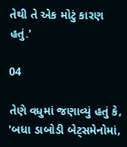તેથી તે એક મોટું કારણ હતું.'

04

તેણે વધુમાં જણાવ્યું હતું કે, 'બધા ડાબોડી બેટ્સમેનોમાં,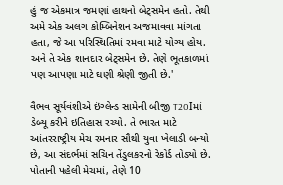હું જ એકમાત્ર જમણાં હાથનો બેટ્સમેન હતો. તેથી અમે એક અલગ કોમ્બિનેશન અજમાવવા માંગતા હતા, જે આ પરિસ્થિતિમાં રમવા માટે યોગ્ય હોય. અને તે એક શાનદાર બેટ્સમેન છે. તેણે ભૂતકાળમાં પણ આપણા માટે ઘણી શ્રેણી જીતી છે.'

વૈભવ સૂર્યવંશીએ ઇંગ્લેન્ડ સામેની બીજી T20Iમાં ડેબ્યૂ કરીને ઇતિહાસ રચ્યો. તે ભારત માટે આંતરરાષ્ટ્રીય મેચ રમનાર સૌથી યુવા ખેલાડી બન્યો છે, આ સંદર્ભમાં સચિન તેંડુલકરનો રેકોર્ડ તોડ્યો છે. પોતાની પહેલી મેચમાં, તેણે 10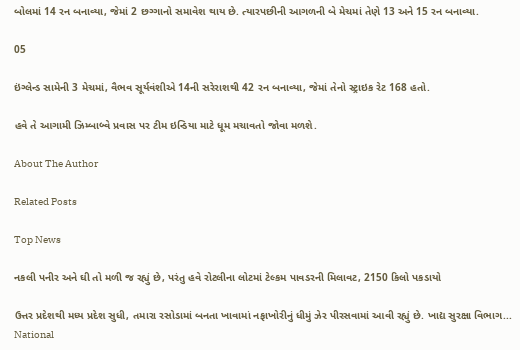બોલમાં 14 રન બનાવ્યા, જેમાં 2 છગ્ગાનો સમાવેશ થાય છે. ત્યારપછીની આગળની બે મેચમાં તેણે 13 અને 15 રન બનાવ્યા.

05

ઇંગ્લેન્ડ સામેની 3 મેચમાં, વૈભવ સૂર્યવંશીએ 14ની સરેરાશથી 42 રન બનાવ્યા, જેમાં તેનો સ્ટ્રાઇક રેટ 168 હતો.

હવે તે આગામી ઝિમ્બાબ્વે પ્રવાસ પર ટીમ ઇન્ડિયા માટે ધૂમ મચાવતો જોવા મળશે.

About The Author

Related Posts

Top News

નકલી પનીર અને ઘી તો મળી જ રહ્યું છે, પરંતુ હવે રોટલીના લોટમાં ટેલ્કમ પાવડરની મિલાવટ, 2150 કિલો પકડાયો

ઉત્તર પ્રદેશથી મધ્ય પ્રદેશ સુધી, તમારા રસોડામાં બનતા ખાવામાં નફાખોરીનું ધીમું ઝેર પીરસવામાં આવી રહ્યું છે. ખાદ્ય સુરક્ષા વિભાગ...
National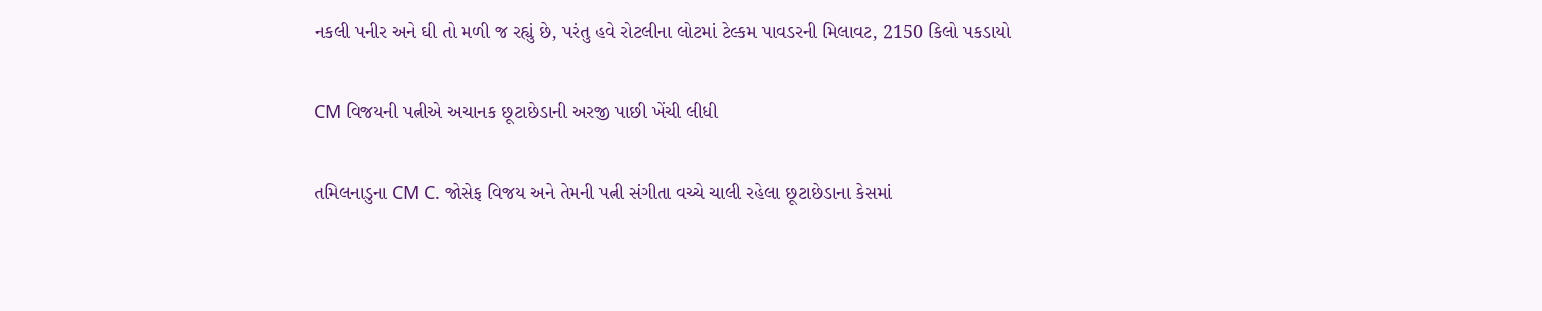નકલી પનીર અને ઘી તો મળી જ રહ્યું છે, પરંતુ હવે રોટલીના લોટમાં ટેલ્કમ પાવડરની મિલાવટ, 2150 કિલો પકડાયો

CM વિજયની પત્નીએ અચાનક છૂટાછેડાની અરજી પાછી ખેંચી લીધી

તમિલનાડુના CM C. જોસેફ વિજય અને તેમની પત્ની સંગીતા વચ્ચે ચાલી રહેલા છૂટાછેડાના કેસમાં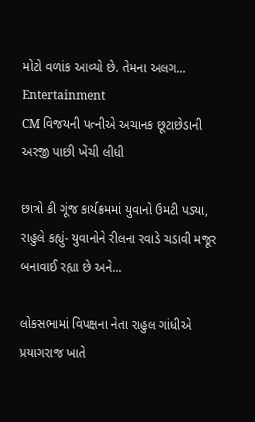મોટો વળાંક આવ્યો છે. તેમના અલગ...
Entertainment
CM વિજયની પત્નીએ અચાનક છૂટાછેડાની અરજી પાછી ખેંચી લીધી

છાત્રો કી ગૂંજ કાર્યક્રમમાં યુવાનો ઉમટી પડ્યા, રાહુલે કહ્યું- યુવાનોને રીલના રવાડે ચડાવી મજૂર બનાવાઈ રહ્યા છે અને...

લોકસભામાં વિપક્ષના નેતા રાહુલ ગાંધીએ પ્રયાગરાજ ખાતે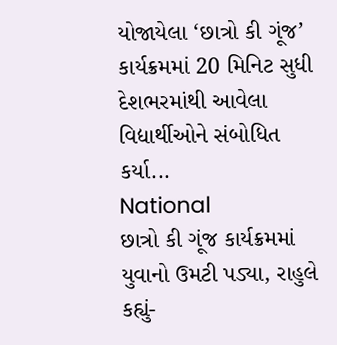યોજાયેલા ‘છાત્રો કી ગૂંજ’ કાર્યક્રમમાં 20 મિનિટ સુધી દેશભરમાંથી આવેલા વિદ્યાર્થીઓને સંબોધિત કર્યા...
National
છાત્રો કી ગૂંજ કાર્યક્રમમાં યુવાનો ઉમટી પડ્યા, રાહુલે કહ્યું-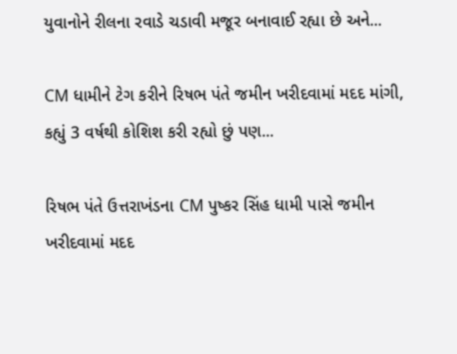યુવાનોને રીલના રવાડે ચડાવી મજૂર બનાવાઈ રહ્યા છે અને...

CM ધામીને ટેગ કરીને રિષભ પંતે જમીન ખરીદવામાં મદદ માંગી, કહ્યું 3 વર્ષથી કોશિશ કરી રહ્યો છું પણ...

રિષભ પંતે ઉત્તરાખંડના CM પુષ્કર સિંહ ધામી પાસે જમીન ખરીદવામાં મદદ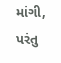માંગી, પરંતુ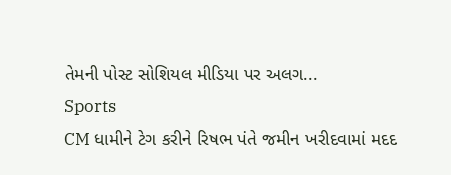તેમની પોસ્ટ સોશિયલ મીડિયા પર અલગ...
Sports
CM ધામીને ટેગ કરીને રિષભ પંતે જમીન ખરીદવામાં મદદ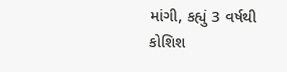માંગી, કહ્યું 3 વર્ષથી કોશિશ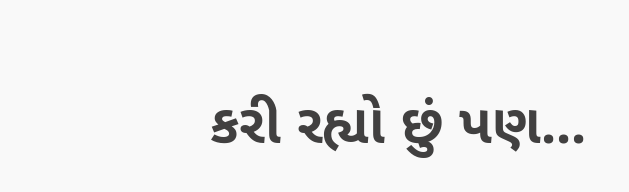કરી રહ્યો છું પણ...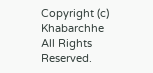Copyright (c) Khabarchhe All Rights Reserved.